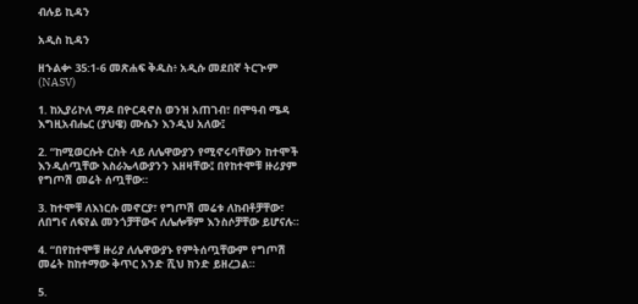ብሉይ ኪዳን

አዲስ ኪዳን

ዘኁልቍ 35:1-6 መጽሐፍ ቅዱስ፥ አዲሱ መደበኛ ትርጒም (NASV)

1. ከኢያሪኮለ ማዶ በዮርዳኖስ ወንዝ አጠገብ፣ በሞዓብ ሜዳ እግዚአብሔር (ያህዌ) ሙሴን እንዲህ አለው፤

2. “ከሚወርሱት ርስት ላይ ለሌዋውያን የሚኖሩባቸውን ከተሞች እንዲሰጧቸው እስራኤላውያንን እዘዛቸው፤ በየከተሞቹ ዙሪያም የግጦሽ መሬት ሰጧቸው።

3. ከተሞቹ ለእነርሱ መኖርያ፣ የግጦሽ መሬቱ ለከብቶቻቸው፣ ለበግና ለፍየል መንጎቻቸውና ለሌሎቹም እንስሶቻቸው ይሆናሉ።

4. “በየከተሞቹ ዙሪያ ለሌዋውያኑ የምትሰጧቸውም የግጦሽ መሬት ከከተማው ቅጥር አንድ ሺህ ክንድ ይዘረጋል።

5.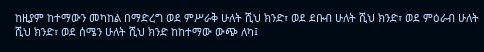ከዚያም ከተማውን መካከል በማድረግ ወደ ምሥራቅ ሁለት ሺህ ክንድ፣ ወደ ደቡብ ሁለት ሺህ ክንድ፣ ወደ ምዕራብ ሁለት ሺህ ክንድ፣ ወደ ሰሜን ሁለት ሺህ ክንድ ከከተማው ውጭ ለካ፤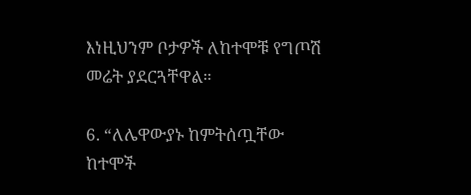እነዚህንም ቦታዎች ለከተሞቹ የግጦሽ መሬት ያደርጓቸዋል።

6. “ለሌዋውያኑ ከምትሰጧቸው ከተሞች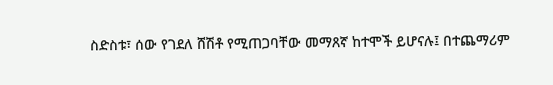ስድስቱ፣ ሰው የገደለ ሸሽቶ የሚጠጋባቸው መማጸኛ ከተሞች ይሆናሉ፤ በተጨማሪም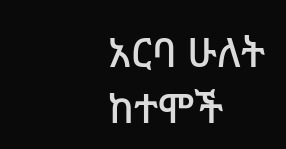አርባ ሁለት ከተሞች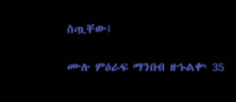ስጧቸው፤

ሙሉ ምዕራፍ ማንበብ ዘኁልቍ 35